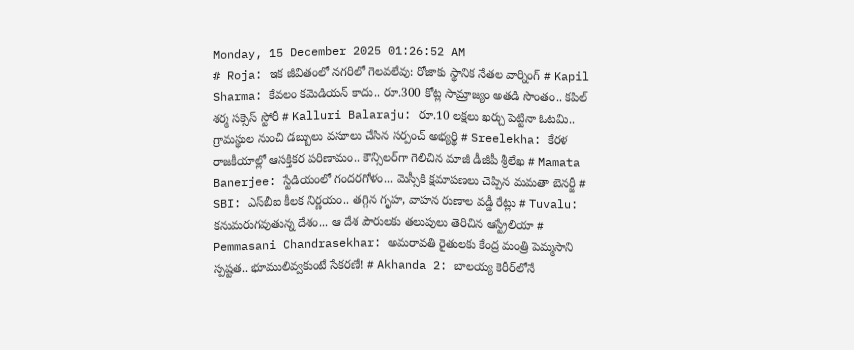Monday, 15 December 2025 01:26:52 AM
# Roja: ఇక జీవితంలో నగరిలో గెలవలేవు: రోజాకు స్థానిక నేతల వార్నింగ్ # Kapil Sharma: కేవలం కమెడియన్ కాదు.. రూ.300 కోట్ల సామ్రాజ్యం అతడి సొంతం.. కపిల్ శర్మ సక్సెస్ స్టోరీ # Kalluri Balaraju: రూ.10 లక్షలు ఖర్చు పెట్టినా ఓటమి.. గ్రామస్థుల నుంచి డబ్బులు వసూలు చేసిన సర్పంచ్ అభ్యర్థి # Sreelekha: కేరళ రాజకీయాల్లో ఆసక్తికర పరిణామం.. కౌన్సిలర్‌గా గెలిచిన మాజీ డీజీపీ శ్రీలేఖ # Mamata Banerjee: స్టేడియంలో గందరగోళం... మెస్సీకి క్షమాపణలు చెప్పిన మమతా బెనర్జీ # SBI: ఎస్‌బీఐ కీలక నిర్ణయం.. తగ్గిన గృహ, వాహన రుణాల వడ్డీ రేట్లు # Tuvalu: కనుమరుగవుతున్న దేశం... ఆ దేశ పౌరులకు తలుపులు తెరిచిన ఆస్ట్రేలియా # Pemmasani Chandrasekhar: అమరావతి రైతులకు కేంద్ర మంత్రి పెమ్మసాని స్పష్టత.. భూములివ్వకుంటే సేకరణే! # Akhanda 2: బాలయ్య కెరీర్‌లోనే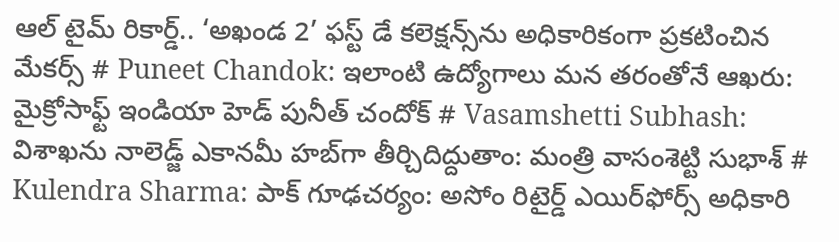ఆల్ టైమ్ రికార్డ్.. ‘అఖండ 2’ ఫ‌స్ట్ డే కలెక్షన్స్‌ను అధికారికంగా ప్ర‌క‌టించిన మేక‌ర్స్‌ # Puneet Chandok: ఇలాంటి ఉద్యోగాలు మన తరంతోనే ఆఖరు: మైక్రోసాఫ్ట్ ఇండియా హెడ్ పునీత్ చందోక్ # Vasamshetti Subhash: విశాఖను నాలెడ్జ్ ఎకానమీ హబ్‌గా తీర్చిదిద్దుతాం: మంత్రి వాసంశెట్టి సుభాశ్ # Kulendra Sharma: పాక్ గూఢచర్యం: అసోం రిటైర్డ్ ఎయిర్‌ఫోర్స్ అధికారి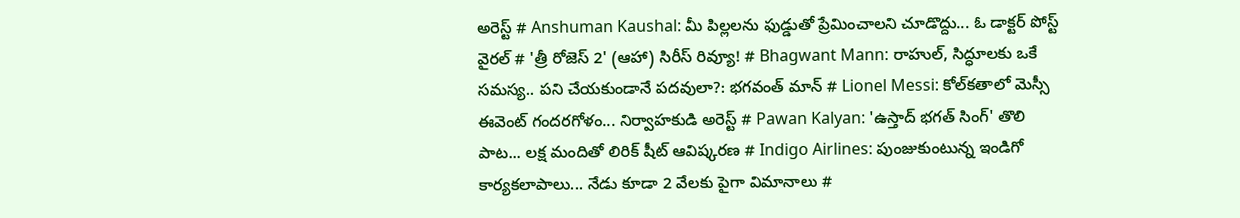అరెస్ట్ # Anshuman Kaushal: మీ పిల్లలను ఫుడ్డుతో ప్రేమించాలని చూడొద్దు... ఓ డాక్టర్ పోస్ట్ వైరల్ # 'త్రీ రోజెస్ 2' (ఆహా) సిరీస్ రివ్యూ! # Bhagwant Mann: రాహుల్, సిద్ధూలకు ఒకే సమస్య.. పని చేయకుండానే పదవులా?: భగవంత్ మాన్ # Lionel Messi: కోల్‌కతాలో మెస్సీ ఈవెంట్ గందరగోళం... నిర్వాహకుడి అరెస్ట్ # Pawan Kalyan: 'ఉస్తాద్ భగత్ సింగ్' తొలి పాట... లక్ష మందితో లిరిక్ షీట్ ఆవిష్కరణ # Indigo Airlines: పుంజుకుంటున్న ఇండిగో కార్యకలాపాలు... నేడు కూడా 2 వేలకు పైగా విమానాలు #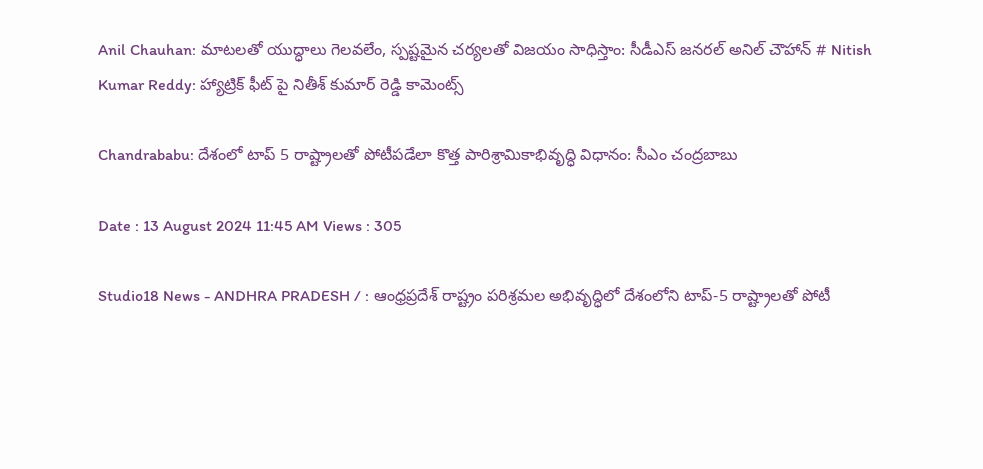Anil Chauhan: మాటలతో యుద్ధాలు గెలవలేం, స్పష్టమైన చర్యలతో విజయం సాధిస్తాం: సీడీఎస్ జనరల్ అనిల్ చౌహాన్ # Nitish Kumar Reddy: హ్యాట్రిక్ ఫీట్ పై నితీశ్ కుమార్ రెడ్డి కామెంట్స్

Chandrababu: దేశంలో టాప్ 5 రాష్ట్రాలతో పోటీపడేలా కొత్త పారిశ్రామికాభివృద్ధి విధానం: సీఎం చంద్రబాబు

Date : 13 August 2024 11:45 AM Views : 305

Studio18 News - ANDHRA PRADESH / : ఆంధ్రప్రదేశ్ రాష్ట్రం పరిశ్రమల అభివృద్ధిలో దేశంలోని టాప్-5 రాష్ట్రాలతో పోటీ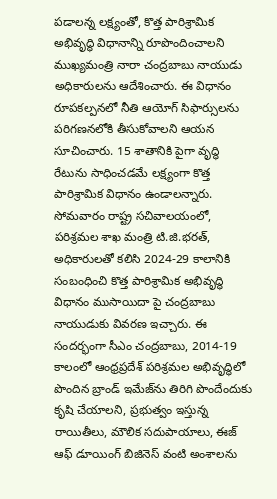పడాలన్న లక్ష్యంతో, కొత్త పారిశ్రామిక అభివృద్ధి విధానాన్ని రూపొందించాలని ముఖ్యమంత్రి నారా చంద్రబాబు నాయుడు అధికారులను ఆదేశించారు. ఈ విధానం రూపకల్పనలో నీతి ఆయోగ్ సిఫార్సులను పరిగణనలోకి తీసుకోవాలని ఆయన సూచించారు. 15 శాతానికి పైగా వృద్ధి రేటును సాధించడమే లక్ష్యంగా కొత్త పారిశ్రామిక విధానం ఉండాలన్నారు. సోమవారం రాష్ట్ర సచివాలయంలో, పరిశ్రమల శాఖ మంత్రి టి.జి.భరత్, అధికారులతో కలిసి 2024-29 కాలానికి సంబంధించి కొత్త పారిశ్రామిక అభివృద్ధి విధానం ముసాయిదా పై చంద్రబాబు నాయుడుకు వివరణ ఇచ్చారు. ఈ సందర్భంగా సీఎం చంద్రబాబు, 2014-19 కాలంలో ఆంధ్రప్రదేశ్ పరిశ్రమల అభివృద్ధిలో పొందిన బ్రాండ్ ఇమేజ్‌ను తిరిగి పొందేందుకు కృషి చేయాలని, ప్రభుత్వం ఇస్తున్న రాయితీలు, మౌలిక సదుపాయాలు, ఈజ్ ఆఫ్ డూయింగ్ బిజినెస్ వంటి అంశాలను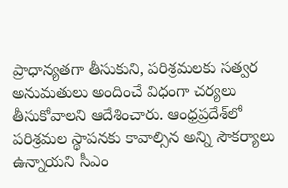ప్రాధాన్యతగా తీసుకుని, పరిశ్రమలకు సత్వర అనుమతులు అందించే విధంగా చర్యలు తీసుకోవాలని ఆదేశించారు. ఆంధ్రప్రదేశ్‌లో పరిశ్రమల స్థాపనకు కావాల్సిన అన్ని సౌకర్యాలు ఉన్నాయని సీఎం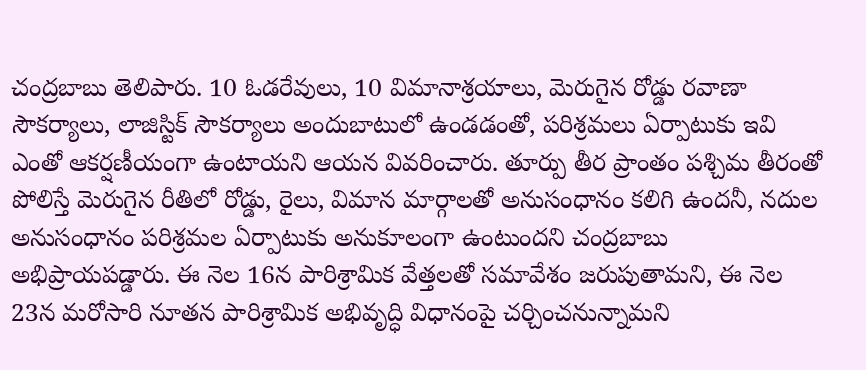చంద్రబాబు తెలిపారు. 10 ఓడరేవులు, 10 విమానాశ్రయాలు, మెరుగైన రోడ్డు రవాణా సౌకర్యాలు, లాజిస్టిక్ సౌకర్యాలు అందుబాటులో ఉండడంతో, పరిశ్రమలు ఏర్పాటుకు ఇవి ఎంతో ఆకర్షణీయంగా ఉంటాయని ఆయన వివరించారు. తూర్పు తీర ప్రాంతం పశ్చిమ తీరంతో పోలిస్తే మెరుగైన రీతిలో రోడ్డు, రైలు, విమాన మార్గాలతో అనుసంధానం కలిగి ఉందనీ, నదుల అనుసంధానం పరిశ్రమల ఏర్పాటుకు అనుకూలంగా ఉంటుందని చంద్రబాబు అభిప్రాయపడ్డారు. ఈ నెల 16న పారిశ్రామిక వేత్తలతో సమావేశం జరుపుతామని, ఈ నెల 23న మరోసారి నూతన పారిశ్రామిక అభివృద్ధి విధానంపై చర్చించనున్నామని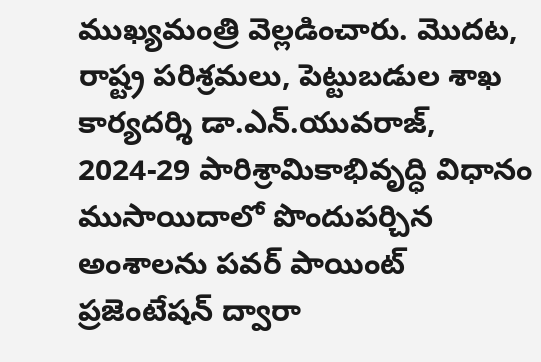ముఖ్యమంత్రి వెల్లడించారు. మొదట, రాష్ట్ర పరిశ్రమలు, పెట్టుబడుల శాఖ కార్యదర్శి డా.ఎన్.యువరాజ్, 2024-29 పారిశ్రామికాభివృద్ధి విధానం ముసాయిదాలో పొందుపర్చిన అంశాలను పవర్ పాయింట్ ప్రజెంటేషన్ ద్వారా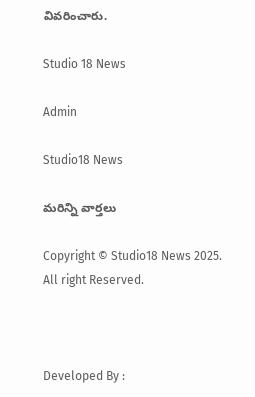వివరించారు.

Studio 18 News

Admin

Studio18 News

మరిన్ని వార్తలు

Copyright © Studio18 News 2025. All right Reserved.



Developed By :